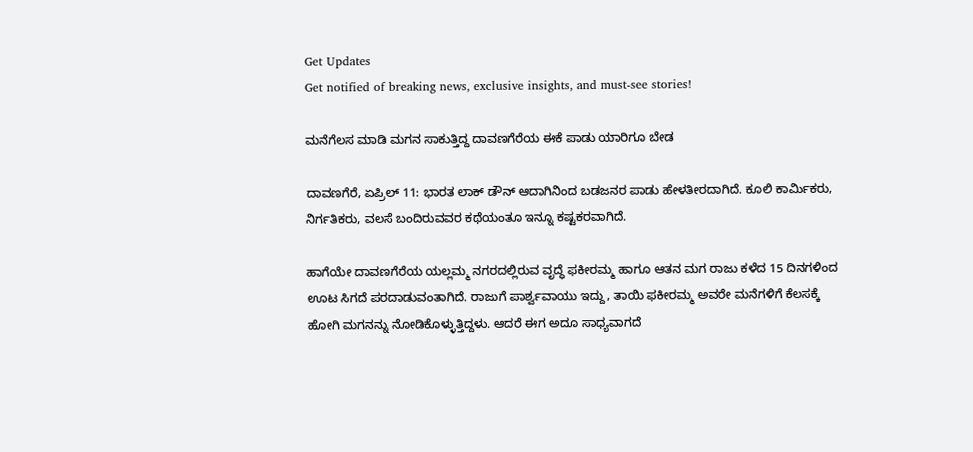Get Updates
Get notified of breaking news, exclusive insights, and must-see stories!

ಮನೆಗೆಲಸ ಮಾಡಿ ಮಗನ ಸಾಕುತ್ತಿದ್ದ ದಾವಣಗೆರೆಯ ಈಕೆ ಪಾಡು ಯಾರಿಗೂ ಬೇಡ

ದಾವಣಗೆರೆ, ಏಪ್ರಿಲ್ 11: ಭಾರತ ಲಾಕ್ ಡೌನ್ ಆದಾಗಿನಿಂದ ಬಡಜನರ ಪಾಡು ಹೇಳತೀರದಾಗಿದೆ. ಕೂಲಿ ಕಾರ್ಮಿಕರು, ನಿರ್ಗತಿಕರು, ವಲಸೆ ಬಂದಿರುವವರ ಕಥೆಯಂತೂ ಇನ್ನೂ ಕಷ್ಟಕರವಾಗಿದೆ.

ಹಾಗೆಯೇ ದಾವಣಗೆರೆಯ ಯಲ್ಲಮ್ಮ ನಗರದಲ್ಲಿ‌ರುವ ವೃದ್ಧೆ ಫಕೀರಮ್ಮ ಹಾಗೂ ಆತನ ಮಗ ರಾಜು ಕಳೆದ 15 ದಿನಗಳಿಂದ ಊಟ ಸಿಗದೆ ಪರದಾಡುವಂತಾಗಿದೆ. ರಾಜುಗೆ ಪಾರ್ಶ್ವವಾಯು ಇದ್ದು, ತಾಯಿ ಫಕೀರಮ್ಮ ಅವರೇ ಮನೆಗಳಿಗೆ ಕೆಲಸಕ್ಕೆ ಹೋಗಿ ಮಗನನ್ನು ನೋಡಿಕೊಳ್ಳುತ್ತಿದ್ದಳು. ಆದರೆ ಈಗ ಅದೂ ಸಾಧ್ಯವಾಗದೆ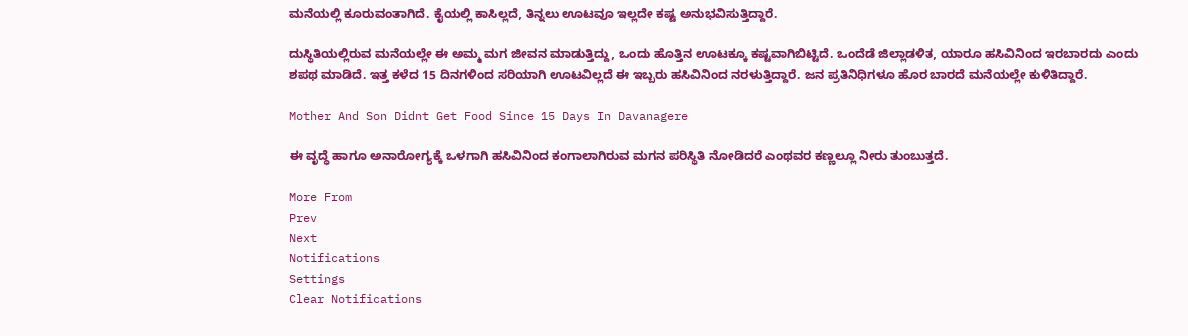ಮನೆಯಲ್ಲಿ ಕೂರುವಂತಾಗಿದೆ. ಕೈಯಲ್ಲಿ ಕಾಸಿಲ್ಲದೆ, ತಿನ್ನಲು ಊಟವೂ ಇಲ್ಲದೇ ಕಷ್ಟ ಅನುಭವಿಸುತ್ತಿದ್ದಾರೆ.

ದುಸ್ಥಿತಿಯಲ್ಲಿರುವ ಮನೆಯಲ್ಲೇ ಈ ಅಮ್ಮ ಮಗ ಜೀವನ ಮಾಡುತ್ತಿದ್ದು, ಒಂದು ಹೊತ್ತಿನ ಊಟಕ್ಕೂ ಕಷ್ಟವಾಗಿಬಿಟ್ಟಿದೆ. ಒಂದೆಡೆ ಜಿಲ್ಲಾಡಳಿತ, ಯಾರೂ ಹಸಿವಿನಿಂದ ಇರಬಾರದು ಎಂದು ಶಪಥ ಮಾಡಿದೆ. ಇತ್ತ ಕಳೆದ 15 ದಿನಗಳಿಂದ ಸರಿಯಾಗಿ ಊಟವಿಲ್ಲದೆ ಈ ಇಬ್ಬರು ಹಸಿವಿನಿಂದ ನರಳುತ್ತಿದ್ದಾರೆ. ಜನ ಪ್ರತಿನಿಧಿಗಳೂ ಹೊರ ಬಾರದೆ ಮನೆಯಲ್ಲೇ ಕುಳಿತಿದ್ದಾರೆ.

Mother And Son Didnt Get Food Since 15 Days In Davanagere

ಈ ವೃದ್ಧೆ ಹಾಗೂ ಅನಾರೋಗ್ಯಕ್ಕೆ ಒಳಗಾಗಿ ಹಸಿವಿನಿಂದ ಕಂಗಾಲಾಗಿರುವ ಮಗನ ಪರಿಸ್ಥಿತಿ ‌ನೋಡಿದರೆ ಎಂಥವರ ಕಣ್ಣಲ್ಲೂ ನೀರು ತುಂಬುತ್ತದೆ.

More From
Prev
Next
Notifications
Settings
Clear Notifications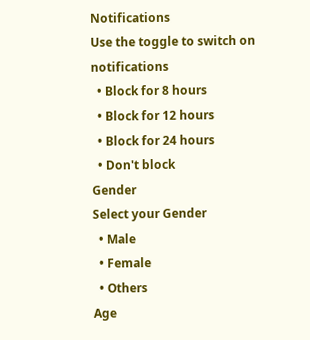Notifications
Use the toggle to switch on notifications
  • Block for 8 hours
  • Block for 12 hours
  • Block for 24 hours
  • Don't block
Gender
Select your Gender
  • Male
  • Female
  • Others
Age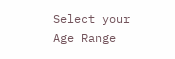Select your Age Range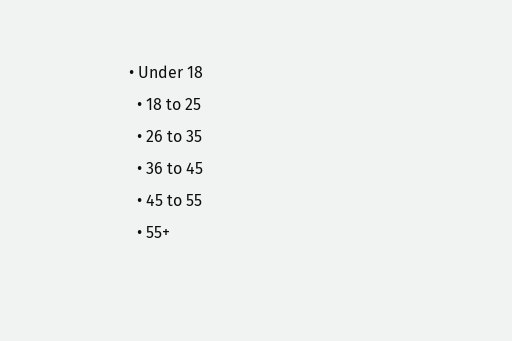• Under 18
  • 18 to 25
  • 26 to 35
  • 36 to 45
  • 45 to 55
  • 55+